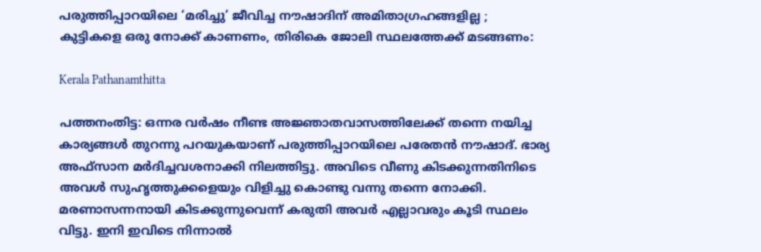പരുത്തിപ്പാറയിലെ ‘മരിച്ചു’ ജീവിച്ച നൗഷാദിന് അമിതാഗ്രഹങ്ങളില്ല ; കുട്ടികളെ ഒരു നോക്ക് കാണണം, തിരികെ ജോലി സ്ഥലത്തേക്ക് മടങ്ങണം:

Kerala Pathanamthitta

പത്തനംതിട്ട: ഒന്നര വർഷം നീണ്ട അജ്ഞാതവാസത്തിലേക്ക് തന്നെ നയിച്ച കാര്യങ്ങൾ തുറന്നു പറയുകയാണ് പരുത്തിപ്പാറയിലെ പരേതൻ നൗഷാദ്. ഭാര്യ അഫ്‌സാന മർദിച്ചവശനാക്കി നിലത്തിട്ടു. അവിടെ വീണു കിടക്കുന്നതിനിടെ അവൾ സുഹൃത്തുക്കളെയും വിളിച്ചു കൊണ്ടു വന്നു തന്നെ നോക്കി. മരണാസന്നനായി കിടക്കുന്നുവെന്ന് കരുതി അവർ എല്ലാവരും കൂടി സ്ഥലം വിട്ടു. ഇനി ഇവിടെ നിന്നാൽ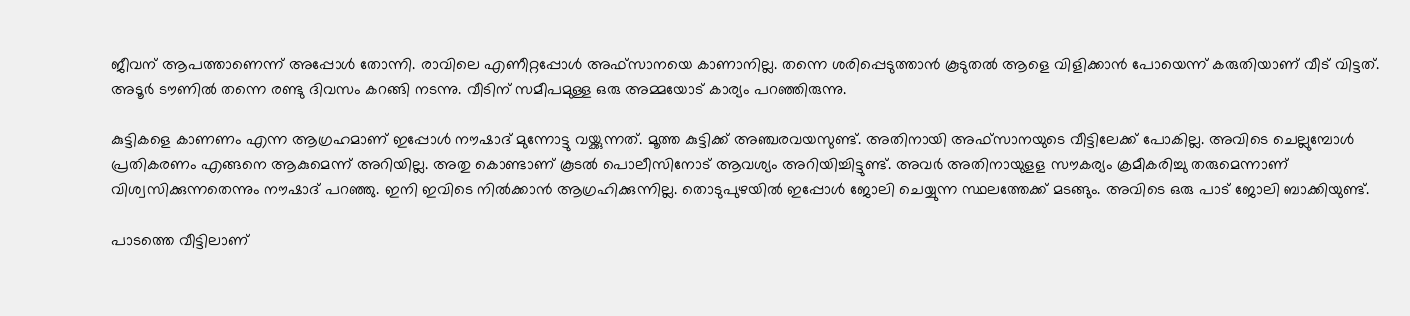ജീവന് ആപത്താണെന്ന് അപ്പോൾ തോന്നി. രാവിലെ എണീറ്റപ്പോൾ അഫ്‌സാനയെ കാണാനില്ല. തന്നെ ശരിപ്പെടുത്താൻ കൂടുതൽ ആളെ വിളിക്കാൻ പോയെന്ന് കരുതിയാണ് വീട് വിട്ടത്. അടൂർ ടൗണിൽ തന്നെ രണ്ടു ദിവസം കറങ്ങി നടന്നു. വീടിന് സമീപമുള്ള ഒരു അമ്മയോട് കാര്യം പറഞ്ഞിരുന്നു.

കുട്ടികളെ കാണണം എന്ന ആഗ്രഹമാണ് ഇപ്പോൾ നൗഷാദ് മുന്നോട്ടു വയ്ക്കുന്നത്. മൂത്ത കുട്ടിക്ക് അഞ്ചരവയസുണ്ട്. അതിനായി അഫ്‌സാനയുടെ വീട്ടിലേക്ക് പോകില്ല. അവിടെ ചെല്ലുമ്പോൾ പ്രതികരണം എങ്ങനെ ആകുമെന്ന് അറിയില്ല. അതു കൊണ്ടാണ് കൂടൽ പൊലീസിനോട് ആവശ്യം അറിയിച്ചിട്ടുണ്ട്. അവർ അതിനായുളള സൗകര്യം ക്രമീകരിച്ചു തരുമെന്നാണ് വിശ്വസിക്കുന്നതെന്നും നൗഷാദ് പറഞ്ഞു. ഇനി ഇവിടെ നിൽക്കാൻ ആഗ്രഹിക്കുന്നില്ല. തൊടുപുഴയിൽ ഇപ്പോൾ ജോലി ചെയ്യുന്ന സ്ഥലത്തേക്ക് മടങ്ങും. അവിടെ ഒരു പാട് ജോലി ബാക്കിയുണ്ട്.

പാടത്തെ വീട്ടിലാണ്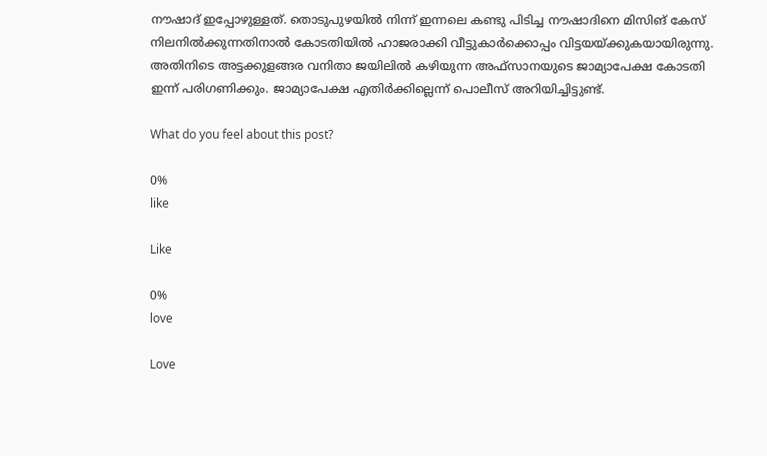നൗഷാദ് ഇപ്പോഴുള്ളത്. തൊടുപുഴയിൽ നിന്ന് ഇന്നലെ കണ്ടു പിടിച്ച നൗഷാദിനെ മിസിങ് കേസ് നിലനിൽക്കുന്നതിനാൽ കോടതിയിൽ ഹാജരാക്കി വീട്ടുകാർക്കൊപ്പം വിട്ടയയ്ക്കുകയായിരുന്നു. അതിനിടെ അട്ടക്കുളങ്ങര വനിതാ ജയിലിൽ കഴിയുന്ന അഫ്‌സാനയുടെ ജാമ്യാപേക്ഷ കോടതി ഇന്ന് പരിഗണിക്കും. ജാമ്യാപേക്ഷ എതിർക്കില്ലെന്ന് പൊലീസ് അറിയിച്ചിട്ടുണ്ട്.

What do you feel about this post?

0%
like

Like

0%
love

Love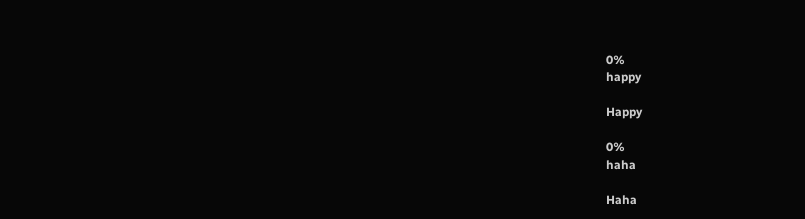0%
happy

Happy

0%
haha

Haha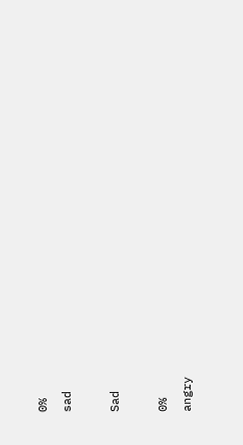0%
sad

Sad

0%
angry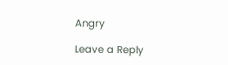Angry

Leave a Reply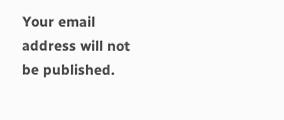Your email address will not be published.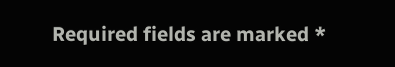Required fields are marked *